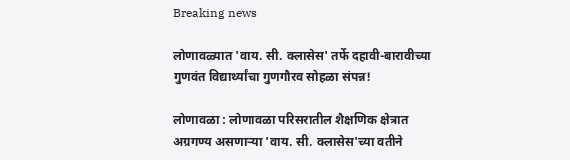Breaking news

लोणावळ्यात 'वाय. सी. क्लासेस' तर्फे दहावी-बारावीच्या गुणवंत विद्यार्थ्यांचा गुणगौरव सोहळा संपन्न!

लोणावळा : लोणावळा परिसरातील शैक्षणिक क्षेत्रात अग्रगण्य असणाऱ्या 'वाय. सी. क्लासेस'च्या वतीने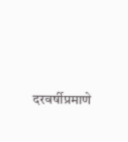दरवर्षीप्रमाणे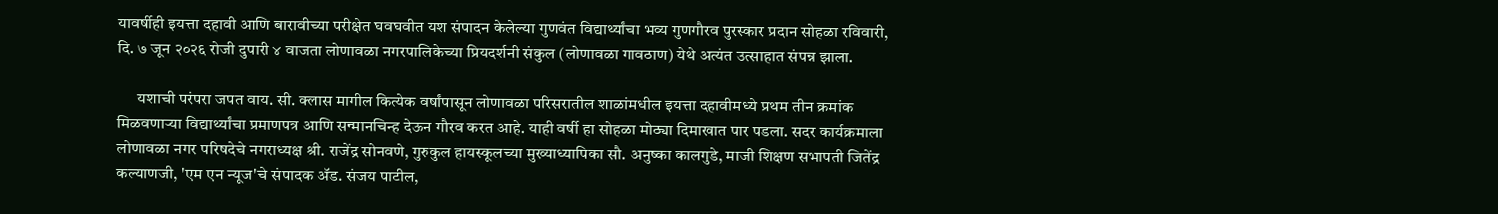यावर्षीही इयत्ता दहावी आणि बारावीच्या परीक्षेत घवघवीत यश संपादन केलेल्या गुणवंत विद्यार्थ्यांचा भव्य गुणगौरव पुरस्कार प्रदान सोहळा रविवारी, दि. ७ जून २०२६ रोजी दुपारी ४ वाजता लोणावळा नगरपालिकेच्या प्रियदर्शनी संकुल (लोणावळा गावठाण) येथे अत्यंत उत्साहात संपन्न झाला.

      यशाची परंपरा जपत वाय. सी. क्लास मागील कित्येक वर्षांपासून लोणावळा परिसरातील शाळांमधील इयत्ता दहावीमध्ये प्रथम तीन क्रमांक मिळवणाऱ्या विद्यार्थ्यांचा प्रमाणपत्र आणि सन्मानचिन्ह देऊन गौरव करत आहे. याही वर्षी हा सोहळा मोठ्या दिमाखात पार पडला. सदर कार्यक्रमाला लोणावळा नगर परिषदेचे नगराध्यक्ष श्री. राजेंद्र सोनवणे, गुरुकुल हायस्कूलच्या मुख्याध्यापिका सौ. अनुष्का कालगुडे, माजी शिक्षण सभापती जितेंद्र कल्याणजी, 'एम एन न्यूज'चे संपादक ॲड. संजय पाटील,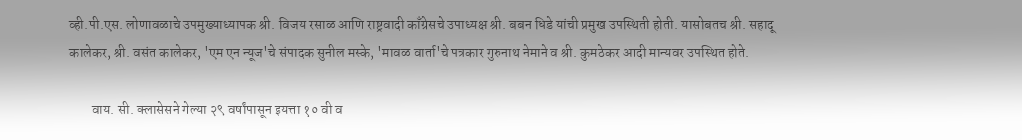व्ही.पी.एस. लोणावळाचे उपमुख्याध्यापक श्री. विजय रसाळ आणि राष्ट्रवादी काँग्रेसचे उपाध्यक्ष श्री. बबन धिडे यांची प्रमुख उपस्थिती होती. यासोबतच श्री. सहादू कालेकर, श्री. वसंत कालेकर, 'एम एन न्यूज'चे संपादक सुनील मस्के, 'मावळ वार्ता'चे पत्रकार गुरुनाथ नेमाने व श्री. कुमठेकर आदी मान्यवर उपस्थित होते.

        वाय. सी. क्लासेसने गेल्या २९ वर्षांपासून इयत्ता १० वी व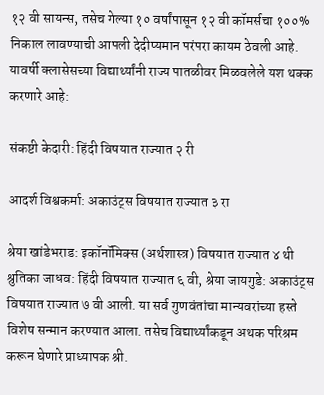१२ वी सायन्स, तसेच गेल्या १० वर्षांपासून १२ वी कॉमर्सचा १००% निकाल लावण्याची आपली देदीप्यमान परंपरा कायम ठेवली आहे. यावर्षी क्लासेसच्या विद्यार्थ्यांनी राज्य पातळीवर मिळवलेले यश थक्क करणारे आहे:

संकष्टी केदारी: हिंदी विषयात राज्यात २ री

आदर्श विश्वकर्मा: अकाउंट्स विषयात राज्यात ३ रा

श्रेया खांडेभराड: इकॉनॉमिक्स (अर्थशास्त्र) विषयात राज्यात ४ थी श्रुतिका जाधव: हिंदी विषयात राज्यात ६ वी, श्रेया जायगुडे: अकाउंट्स विषयात राज्यात ७ वी आली. या सर्व गुणवंतांचा मान्यवरांच्या हस्ते विशेष सन्मान करण्यात आला. तसेच विद्यार्थ्यांकडून अथक परिश्रम करून घेणारे प्राध्यापक श्री.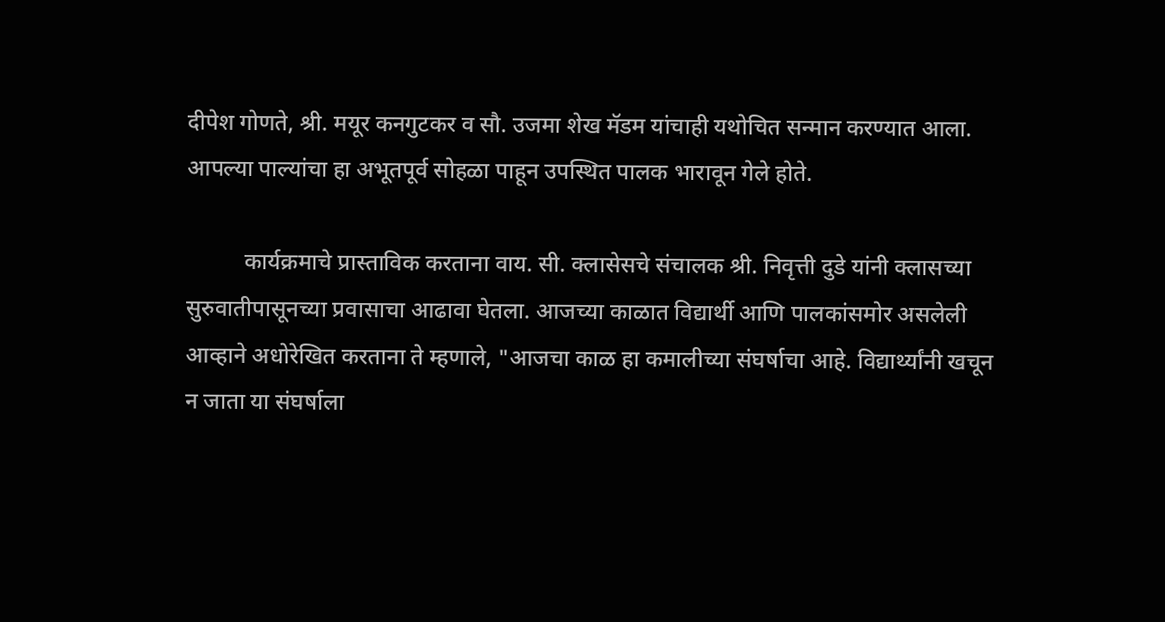दीपेश गोणते, श्री. मयूर कनगुटकर व सौ. उजमा शेख मॅडम यांचाही यथोचित सन्मान करण्यात आला. आपल्या पाल्यांचा हा अभूतपूर्व सोहळा पाहून उपस्थित पालक भारावून गेले होते.

          कार्यक्रमाचे प्रास्ताविक करताना वाय. सी. क्लासेसचे संचालक श्री. निवृत्ती दुडे यांनी क्लासच्या सुरुवातीपासूनच्या प्रवासाचा आढावा घेतला. आजच्या काळात विद्यार्थी आणि पालकांसमोर असलेली आव्हाने अधोरेखित करताना ते म्हणाले, "आजचा काळ हा कमालीच्या संघर्षाचा आहे. विद्यार्थ्यांनी खचून न जाता या संघर्षाला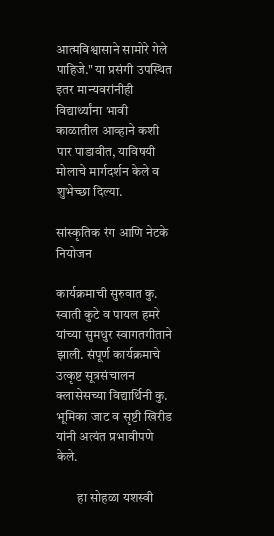आत्मविश्वासाने सामोरे गेले पाहिजे." या प्रसंगी उपस्थित इतर मान्यवरांनीही विद्यार्थ्यांना भावी काळातील आव्हाने कशी पार पाडावीत, याविषयी मोलाचे मार्गदर्शन केले व शुभेच्छा दिल्या.

सांस्कृतिक रंग आणि नेटके नियोजन

कार्यक्रमाची सुरुवात कु. स्वाती कुटे व पायल हमरे यांच्या सुमधुर स्वागतगीताने झाली. संपूर्ण कार्यक्रमाचे उत्कृष्ट सूत्रसंचालन क्लासेसच्या विद्यार्थिनी कु. भूमिका जाट व सृष्टी खिरीड यांनी अत्यंत प्रभावीपणे केले.

        हा सोहळा यशस्वी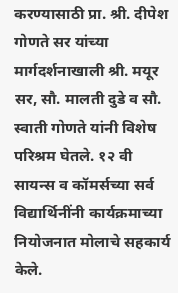करण्यासाठी प्रा. श्री. दीपेश गोणते सर यांच्या मार्गदर्शनाखाली श्री. मयूर सर, सौ. मालती दुडे व सौ. स्वाती गोणते यांनी विशेष परिश्रम घेतले. १२ वी सायन्स व कॉमर्सच्या सर्व विद्यार्थिनींनी कार्यक्रमाच्या नियोजनात मोलाचे सहकार्य केले.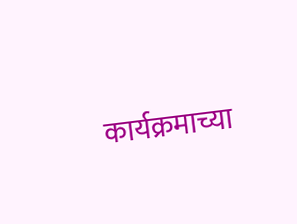कार्यक्रमाच्या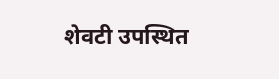शेवटी उपस्थित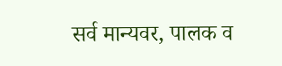सर्व मान्यवर, पालक व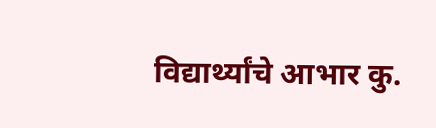विद्यार्थ्यांचे आभार कु.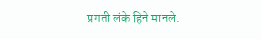प्रगती लंके हिने मानले.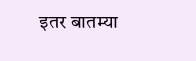इतर बातम्या